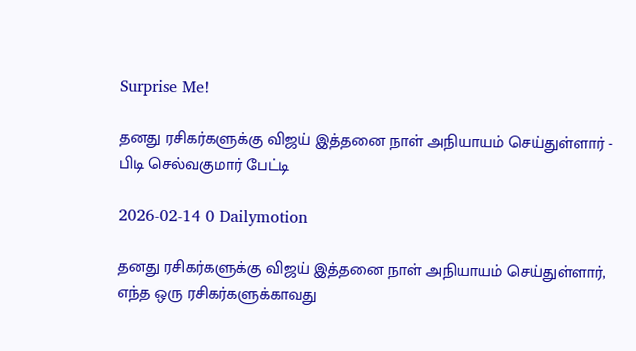Surprise Me!

தனது ரசிகர்களுக்கு விஜய் இத்தனை நாள் அநியாயம் செய்துள்ளார் - பிடி செல்வகுமார் பேட்டி

2026-02-14 0 Dailymotion

தனது ரசிகர்களுக்கு விஜய் இத்தனை நாள் அநியாயம் செய்துள்ளார், எந்த ஒரு ரசிகர்களுக்காவது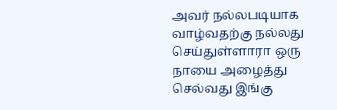அவர் நல்லபடியாக வாழ்வதற்கு நல்லது செய்துள்ளாரா ஒரு நாயை அழைத்து செல்வது இங்கு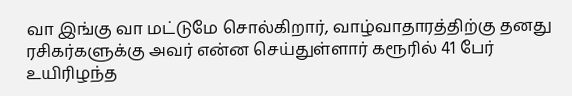வா இங்கு வா மட்டுமே சொல்கிறார், வாழ்வாதாரத்திற்கு தனது ரசிகர்களுக்கு அவர் என்ன செய்துள்ளார் கரூரில் 41 பேர் உயிரிழந்த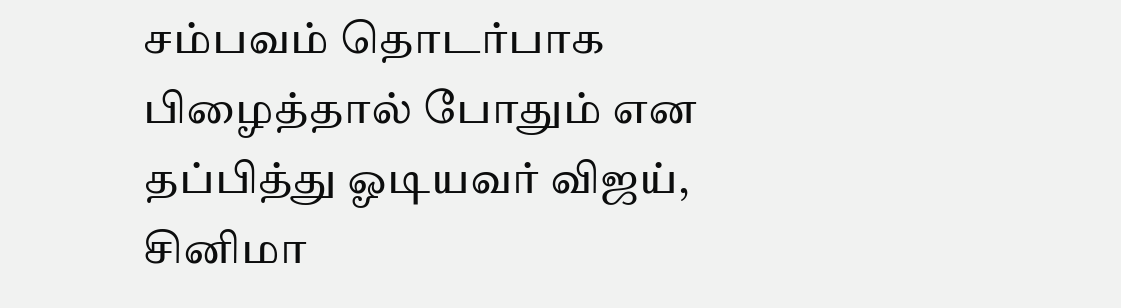சம்பவம் தொடர்பாக பிழைத்தால் போதும் என தப்பித்து ஓடியவர் விஜய், சினிமா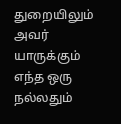துறையிலும் அவர் யாருக்கும் எந்த ஒரு நல்லதும்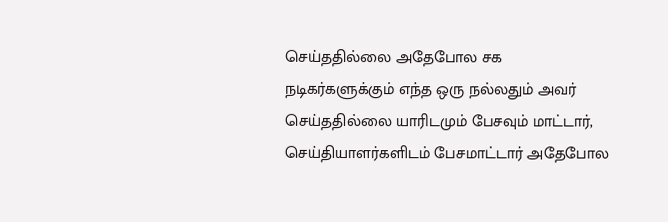செய்ததில்லை அதேபோல சக நடிகர்களுக்கும் எந்த ஒரு நல்லதும் அவர் செய்ததில்லை யாரிடமும் பேசவும் மாட்டார், செய்தியாளர்களிடம் பேசமாட்டார் அதேபோல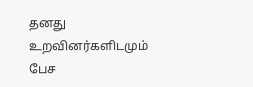தனது உறவினர்களிடமும் பேச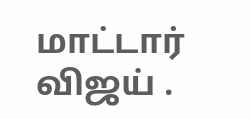மாட்டார் விஜய் .